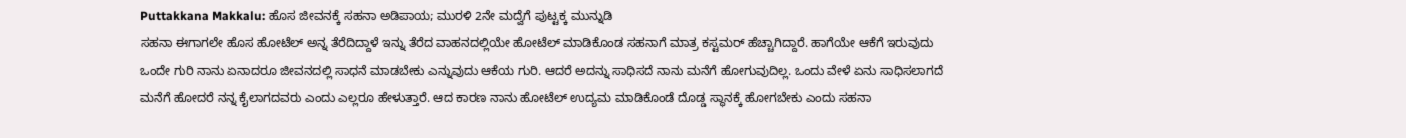Puttakkana Makkalu: ಹೊಸ ಜೀವನಕ್ಕೆ ಸಹನಾ ಅಡಿಪಾಯ; ಮುರಳಿ 2ನೇ ಮದ್ವೆಗೆ ಪುಟ್ಟಕ್ಕ ಮುನ್ನುಡಿ
ಸಹನಾ ಈಗಾಗಲೇ ಹೊಸ ಹೋಟೆಲ್ ಅನ್ನ ತೆರೆದಿದ್ದಾಳೆ ಇನ್ನು ತೆರೆದ ವಾಹನದಲ್ಲಿಯೇ ಹೋಟೆಲ್ ಮಾಡಿಕೊಂಡ ಸಹನಾಗೆ ಮಾತ್ರ ಕಸ್ಟಮರ್ ಹೆಚ್ಚಾಗಿದ್ದಾರೆ. ಹಾಗೆಯೇ ಆಕೆಗೆ ಇರುವುದು ಒಂದೇ ಗುರಿ ನಾನು ಏನಾದರೂ ಜೀವನದಲ್ಲಿ ಸಾಧನೆ ಮಾಡಬೇಕು ಎನ್ನುವುದು ಆಕೆಯ ಗುರಿ. ಆದರೆ ಅದನ್ನು ಸಾಧಿಸದೆ ನಾನು ಮನೆಗೆ ಹೋಗುವುದಿಲ್ಲ. ಒಂದು ವೇಳೆ ಏನು ಸಾಧಿಸಲಾಗದೆ ಮನೆಗೆ ಹೋದರೆ ನನ್ನ ಕೈಲಾಗದವರು ಎಂದು ಎಲ್ಲರೂ ಹೇಳುತ್ತಾರೆ. ಆದ ಕಾರಣ ನಾನು ಹೋಟೆಲ್ ಉದ್ಯಮ ಮಾಡಿಕೊಂಡೆ ದೊಡ್ಡ ಸ್ಥಾನಕ್ಕೆ ಹೋಗಬೇಕು ಎಂದು ಸಹನಾ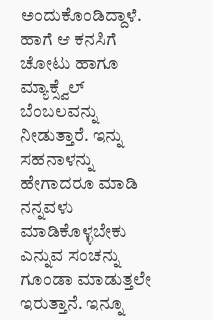ಅಂದುಕೊಂಡಿದ್ದಾಳೆ.
ಹಾಗೆ ಆ ಕನಸಿಗೆ ಚೋಟು ಹಾಗೂ ಮ್ಯಾಕ್ಸ್ವೆಲ್ ಬೆಂಬಲವನ್ನು ನೀಡುತ್ತಾರೆ. ಇನ್ನು ಸಹನಾಳನ್ನು ಹೇಗಾದರೂ ಮಾಡಿ ನನ್ನವಳು ಮಾಡಿಕೊಳ್ಳಬೇಕು ಎನ್ನುವ ಸಂಚನ್ನು ಗೂಂಡಾ ಮಾಡುತ್ತಲೇ ಇರುತ್ತಾನೆ. ಇನ್ನೂ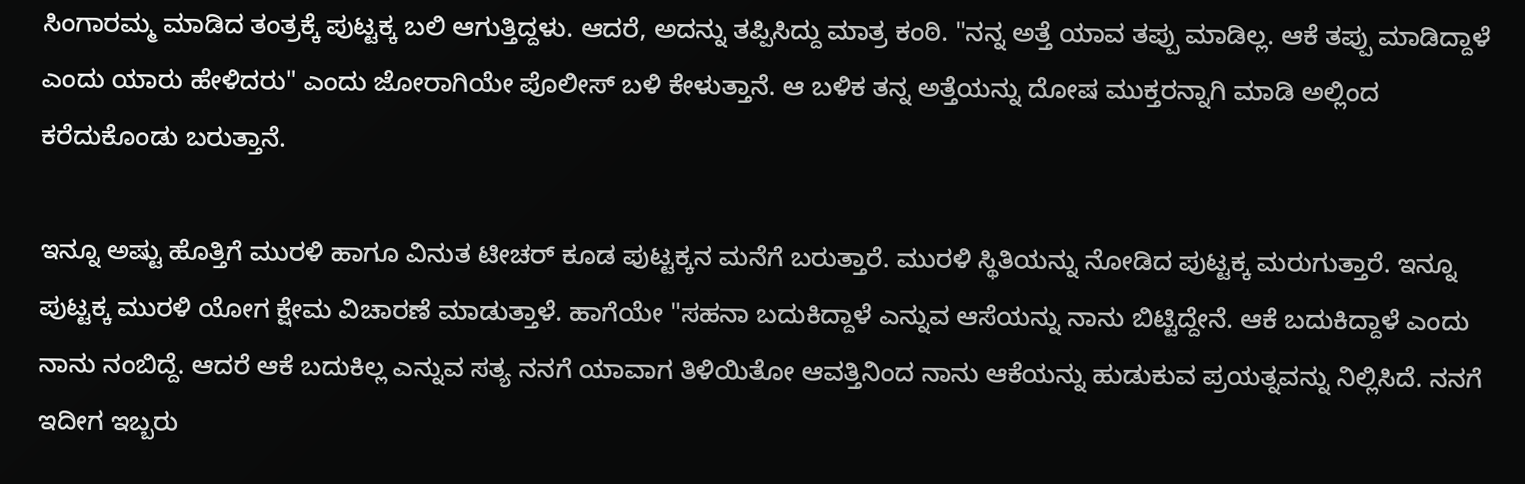ಸಿಂಗಾರಮ್ಮ ಮಾಡಿದ ತಂತ್ರಕ್ಕೆ ಪುಟ್ಟಕ್ಕ ಬಲಿ ಆಗುತ್ತಿದ್ದಳು. ಆದರೆ, ಅದನ್ನು ತಪ್ಪಿಸಿದ್ದು ಮಾತ್ರ ಕಂಠಿ. "ನನ್ನ ಅತ್ತೆ ಯಾವ ತಪ್ಪು ಮಾಡಿಲ್ಲ. ಆಕೆ ತಪ್ಪು ಮಾಡಿದ್ದಾಳೆ ಎಂದು ಯಾರು ಹೇಳಿದರು" ಎಂದು ಜೋರಾಗಿಯೇ ಪೊಲೀಸ್ ಬಳಿ ಕೇಳುತ್ತಾನೆ. ಆ ಬಳಿಕ ತನ್ನ ಅತ್ತೆಯನ್ನು ದೋಷ ಮುಕ್ತರನ್ನಾಗಿ ಮಾಡಿ ಅಲ್ಲಿಂದ ಕರೆದುಕೊಂಡು ಬರುತ್ತಾನೆ.

ಇನ್ನೂ ಅಷ್ಟು ಹೊತ್ತಿಗೆ ಮುರಳಿ ಹಾಗೂ ವಿನುತ ಟೀಚರ್ ಕೂಡ ಪುಟ್ಟಕ್ಕನ ಮನೆಗೆ ಬರುತ್ತಾರೆ. ಮುರಳಿ ಸ್ಥಿತಿಯನ್ನು ನೋಡಿದ ಪುಟ್ಟಕ್ಕ ಮರುಗುತ್ತಾರೆ. ಇನ್ನೂ ಪುಟ್ಟಕ್ಕ ಮುರಳಿ ಯೋಗ ಕ್ಷೇಮ ವಿಚಾರಣೆ ಮಾಡುತ್ತಾಳೆ. ಹಾಗೆಯೇ "ಸಹನಾ ಬದುಕಿದ್ದಾಳೆ ಎನ್ನುವ ಆಸೆಯನ್ನು ನಾನು ಬಿಟ್ಟಿದ್ದೇನೆ. ಆಕೆ ಬದುಕಿದ್ದಾಳೆ ಎಂದು ನಾನು ನಂಬಿದ್ದೆ. ಆದರೆ ಆಕೆ ಬದುಕಿಲ್ಲ ಎನ್ನುವ ಸತ್ಯ ನನಗೆ ಯಾವಾಗ ತಿಳಿಯಿತೋ ಆವತ್ತಿನಿಂದ ನಾನು ಆಕೆಯನ್ನು ಹುಡುಕುವ ಪ್ರಯತ್ನವನ್ನು ನಿಲ್ಲಿಸಿದೆ. ನನಗೆ ಇದೀಗ ಇಬ್ಬರು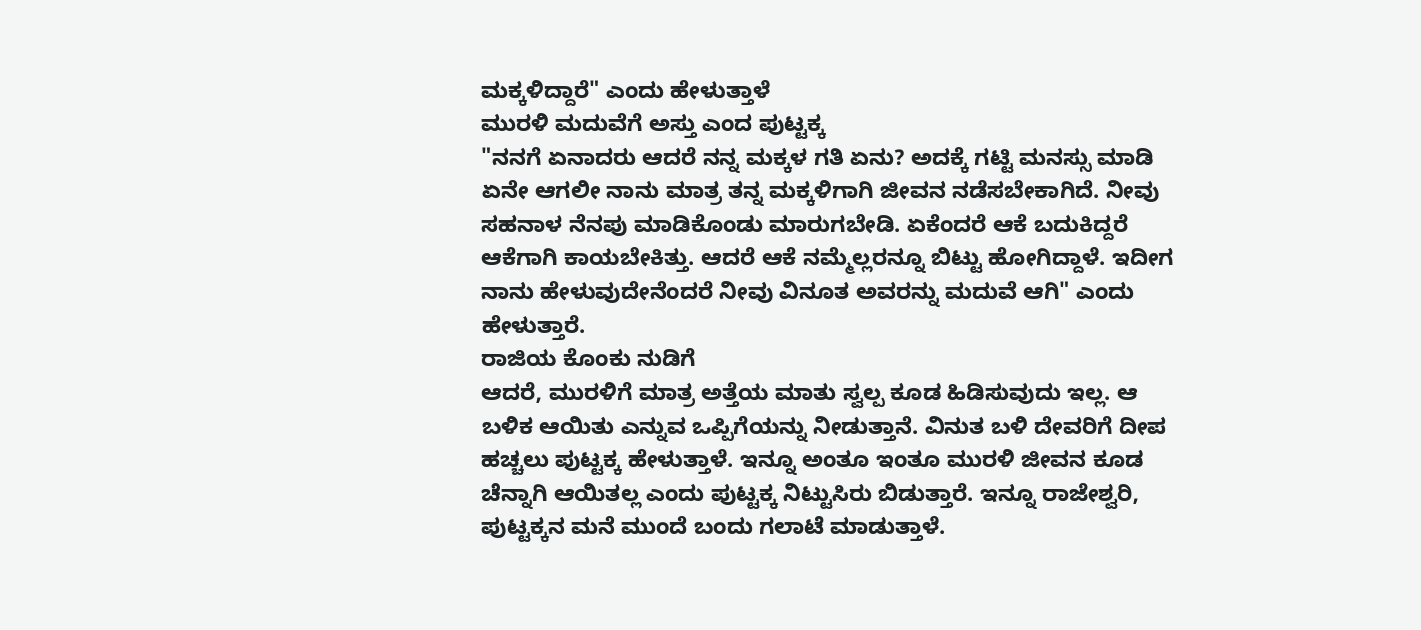ಮಕ್ಕಳಿದ್ದಾರೆ" ಎಂದು ಹೇಳುತ್ತಾಳೆ
ಮುರಳಿ ಮದುವೆಗೆ ಅಸ್ತು ಎಂದ ಪುಟ್ಟಕ್ಕ
"ನನಗೆ ಏನಾದರು ಆದರೆ ನನ್ನ ಮಕ್ಕಳ ಗತಿ ಏನು? ಅದಕ್ಕೆ ಗಟ್ಟಿ ಮನಸ್ಸು ಮಾಡಿ ಏನೇ ಆಗಲೀ ನಾನು ಮಾತ್ರ ತನ್ನ ಮಕ್ಕಳಿಗಾಗಿ ಜೀವನ ನಡೆಸಬೇಕಾಗಿದೆ. ನೀವು ಸಹನಾಳ ನೆನಪು ಮಾಡಿಕೊಂಡು ಮಾರುಗಬೇಡಿ. ಏಕೆಂದರೆ ಆಕೆ ಬದುಕಿದ್ದರೆ ಆಕೆಗಾಗಿ ಕಾಯಬೇಕಿತ್ತು. ಆದರೆ ಆಕೆ ನಮ್ಮೆಲ್ಲರನ್ನೂ ಬಿಟ್ಟು ಹೋಗಿದ್ದಾಳೆ. ಇದೀಗ ನಾನು ಹೇಳುವುದೇನೆಂದರೆ ನೀವು ವಿನೂತ ಅವರನ್ನು ಮದುವೆ ಆಗಿ" ಎಂದು ಹೇಳುತ್ತಾರೆ.
ರಾಜಿಯ ಕೊಂಕು ನುಡಿಗೆ
ಆದರೆ, ಮುರಳಿಗೆ ಮಾತ್ರ ಅತ್ತೆಯ ಮಾತು ಸ್ವಲ್ಪ ಕೂಡ ಹಿಡಿಸುವುದು ಇಲ್ಲ. ಆ ಬಳಿಕ ಆಯಿತು ಎನ್ನುವ ಒಪ್ಪಿಗೆಯನ್ನು ನೀಡುತ್ತಾನೆ. ವಿನುತ ಬಳಿ ದೇವರಿಗೆ ದೀಪ ಹಚ್ಚಲು ಪುಟ್ಟಕ್ಕ ಹೇಳುತ್ತಾಳೆ. ಇನ್ನೂ ಅಂತೂ ಇಂತೂ ಮುರಳಿ ಜೀವನ ಕೂಡ ಚೆನ್ನಾಗಿ ಆಯಿತಲ್ಲ ಎಂದು ಪುಟ್ಟಕ್ಕ ನಿಟ್ಟುಸಿರು ಬಿಡುತ್ತಾರೆ. ಇನ್ನೂ ರಾಜೇಶ್ವರಿ, ಪುಟ್ಟಕ್ಕನ ಮನೆ ಮುಂದೆ ಬಂದು ಗಲಾಟೆ ಮಾಡುತ್ತಾಳೆ.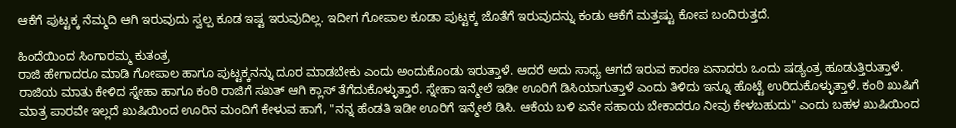ಆಕೆಗೆ ಪುಟ್ಟಕ್ಕ ನೆಮ್ಮದಿ ಆಗಿ ಇರುವುದು ಸ್ವಲ್ಪ ಕೂಡ ಇಷ್ಟ ಇರುವುದಿಲ್ಲ. ಇದೀಗ ಗೋಪಾಲ ಕೂಡಾ ಪುಟ್ಟಕ್ಕ ಜೊತೆಗೆ ಇರುವುದನ್ನು ಕಂಡು ಆಕೆಗೆ ಮತ್ತಷ್ಟು ಕೋಪ ಬಂದಿರುತ್ತದೆ.

ಹಿಂದೆಯಿಂದ ಸಿಂಗಾರಮ್ಮ ಕುತಂತ್ರ
ರಾಜಿ ಹೇಗಾದರೂ ಮಾಡಿ ಗೋಪಾಲ ಹಾಗೂ ಪುಟ್ಟಕ್ಕನನ್ನು ದೂರ ಮಾಡಬೇಕು ಎಂದು ಅಂದುಕೊಂಡು ಇರುತ್ತಾಳೆ. ಆದರೆ ಅದು ಸಾಧ್ಯ ಆಗದೆ ಇರುವ ಕಾರಣ ಏನಾದರು ಒಂದು ಷಡ್ಯಂತ್ರ ಹೂಡುತ್ತಿರುತ್ತಾಳೆ. ರಾಜಿಯ ಮಾತು ಕೇಳಿದ ಸ್ನೇಹಾ ಹಾಗೂ ಕಂಠಿ ರಾಜಿಗೆ ಸಖತ್ ಆಗಿ ಕ್ಲಾಸ್ ತೆಗೆದುಕೊಳ್ಳುತ್ತಾರೆ. ಸ್ನೇಹಾ ಇನ್ಮೇಲೆ ಇಡೀ ಊರಿಗೆ ಡಿಸಿಯಾಗುತ್ತಾಳೆ ಎಂದು ತಿಳಿದು ಇನ್ನೂ ಹೊಟ್ಟೆ ಉರಿದುಕೊಳ್ಳುತ್ತಾಳೆ. ಕಂಠಿ ಖುಷಿಗೆ ಮಾತ್ರ ಪಾರವೇ ಇಲ್ಲದೆ ಖುಷಿಯಿಂದ ಊರಿನ ಮಂದಿಗೆ ಕೇಳುವ ಹಾಗೆ, "ನನ್ನ ಹೆಂಡತಿ ಇಡೀ ಊರಿಗೆ ಇನ್ಮೇಲೆ ಡಿಸಿ. ಆಕೆಯ ಬಳಿ ಏನೇ ಸಹಾಯ ಬೇಕಾದರೂ ನೀವು ಕೇಳಬಹುದು" ಎಂದು ಬಹಳ ಖುಷಿಯಿಂದ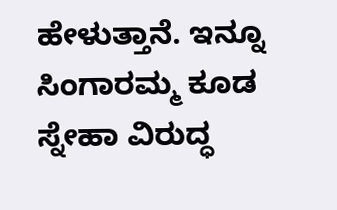ಹೇಳುತ್ತಾನೆ. ಇನ್ನೂ ಸಿಂಗಾರಮ್ಮ ಕೂಡ ಸ್ನೇಹಾ ವಿರುದ್ಧ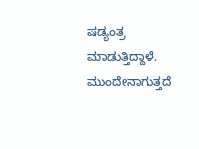ಷಡ್ಯಂತ್ರ ಮಾಡುತ್ತಿದ್ದಾಳೆ. ಮುಂದೇನಾಗುತ್ತದೆ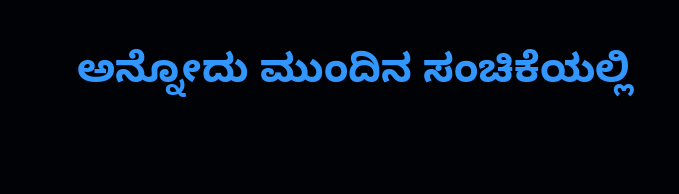ಅನ್ನೋದು ಮುಂದಿನ ಸಂಚಿಕೆಯಲ್ಲಿ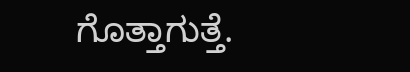ಗೊತ್ತಾಗುತ್ತೆ.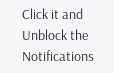Click it and Unblock the Notifications